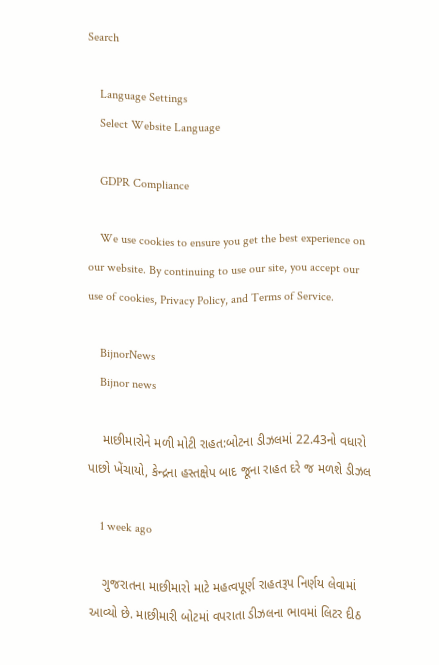Search

    Language Settings
    Select Website Language

    GDPR Compliance

    We use cookies to ensure you get the best experience on our website. By continuing to use our site, you accept our use of cookies, Privacy Policy, and Terms of Service.

    BijnorNews
    Bijnor news

    માછીમારોને મળી મોટી રાહત:બોટના ડીઝલમાં 22.43નો વધારો પાછો ખેંચાયો, કેન્દ્રના હસ્તક્ષેપ બાદ જૂના રાહત દરે જ મળશે ડીઝલ

    1 week ago

    ગુજરાતના માછીમારો માટે મહત્વપૂર્ણ રાહતરૂપ નિર્ણય લેવામાં આવ્યો છે. માછીમારી બોટમાં વપરાતા ડીઝલના ભાવમાં લિટર દીઠ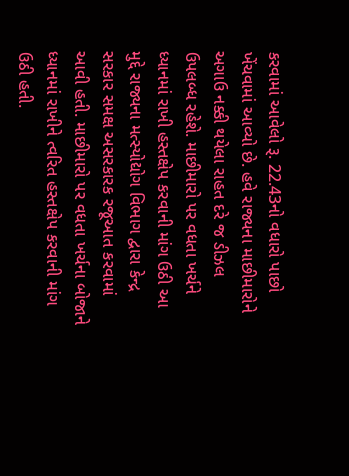કરવામાં આવેલો રૂ. 22.43નો વધારો પાછો ખેંચવામાં આવ્યો છે. હવે રાજ્યના માછીમારોને અગાઉ નક્કી થયેલા રાહત દરે જ ડીઝલ ઉપલબ્ધ રહેશે. માછીમારો પર વધતા ખર્ચને ધ્યાનમાં રાખી હસ્તક્ષેપ કરવાની માંગ ઉઠી આ મુદ્દે રાજ્યના મત્સ્યોદ્યોગ વિભાગ દ્વારા કેન્દ્ર સરકાર સમક્ષ અસરકારક રજૂઆત કરવામાં આવી હતી. માછીમારો પર વધતા ખર્ચના બોજાને ધ્યાનમાં રાખીને ત્વરિત હસ્તક્ષેપ કરવાની માંગ ઉઠી હતી.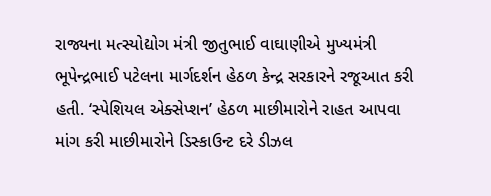રાજ્યના મત્સ્યોદ્યોગ મંત્રી જીતુભાઈ વાઘાણીએ મુખ્યમંત્રી ભૂપેન્દ્રભાઈ પટેલના માર્ગદર્શન હેઠળ કેન્દ્ર સરકારને રજૂઆત કરી હતી. ‘સ્પેશિયલ એક્સેપ્શન’ હેઠળ માછીમારોને રાહત આપવા માંગ કરી માછીમારોને ડિસ્કાઉન્ટ દરે ડીઝલ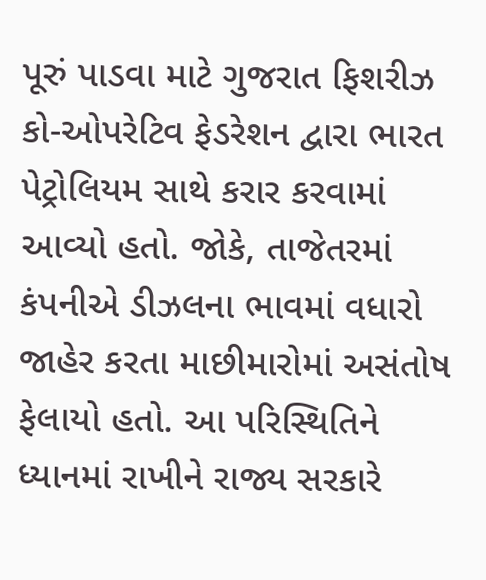પૂરું પાડવા માટે ગુજરાત ફિશરીઝ કો-ઓપરેટિવ ફેડરેશન દ્વારા ભારત પેટ્રોલિયમ સાથે કરાર કરવામાં આવ્યો હતો. જોકે, તાજેતરમાં કંપનીએ ડીઝલના ભાવમાં વધારો જાહેર કરતા માછીમારોમાં અસંતોષ ફેલાયો હતો. આ પરિસ્થિતિને ધ્યાનમાં રાખીને રાજ્ય સરકારે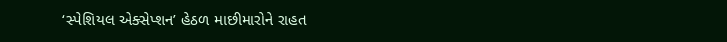‘સ્પેશિયલ એક્સેપ્શન’ હેઠળ માછીમારોને રાહત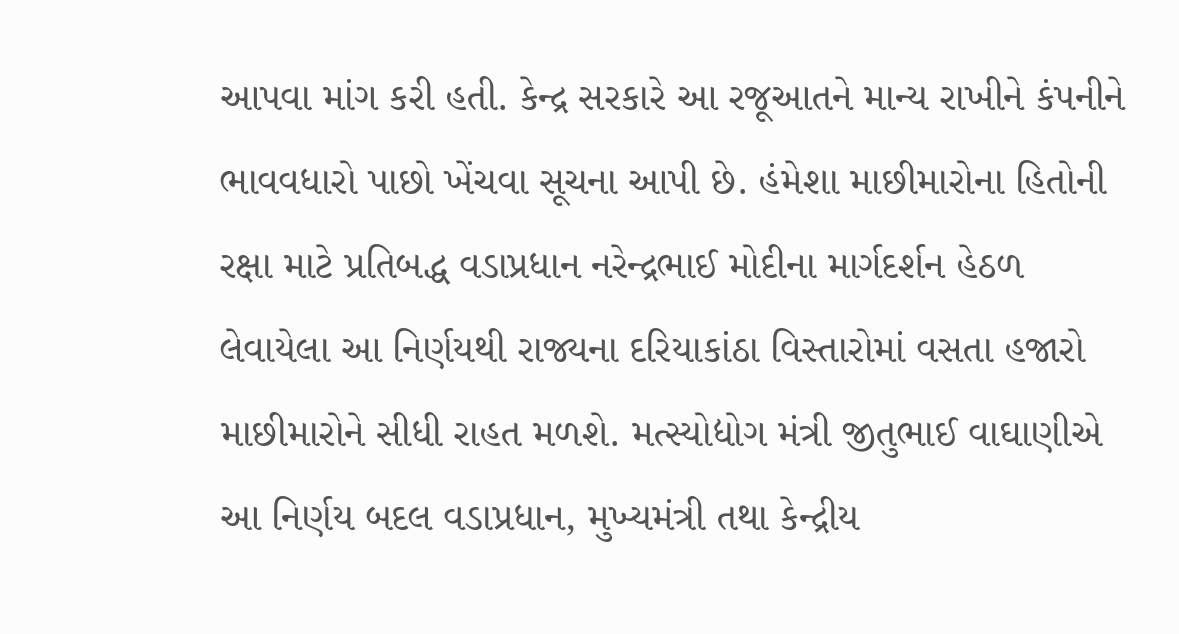આપવા માંગ કરી હતી. કેન્દ્ર સરકારે આ રજૂઆતને માન્ય રાખીને કંપનીને ભાવવધારો પાછો ખેંચવા સૂચના આપી છે. હંમેશા માછીમારોના હિતોની રક્ષા માટે પ્રતિબદ્ધ વડાપ્રધાન નરેન્દ્રભાઈ મોદીના માર્ગદર્શન હેઠળ લેવાયેલા આ નિર્ણયથી રાજ્યના દરિયાકાંઠા વિસ્તારોમાં વસતા હજારો માછીમારોને સીધી રાહત મળશે. મત્સ્યોદ્યોગ મંત્રી જીતુભાઈ વાઘાણીએ આ નિર્ણય બદલ વડાપ્રધાન, મુખ્યમંત્રી તથા કેન્દ્રીય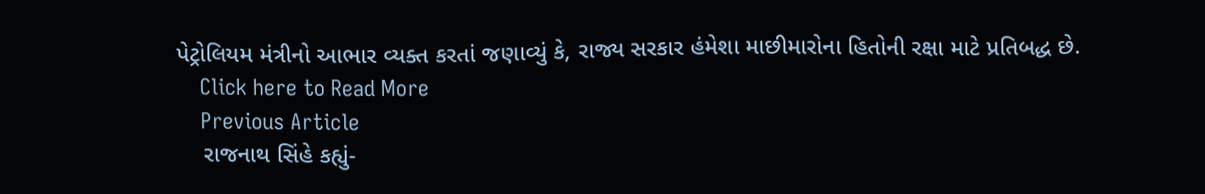પેટ્રોલિયમ મંત્રીનો આભાર વ્યક્ત કરતાં જણાવ્યું કે, રાજ્ય સરકાર હંમેશા માછીમારોના હિતોની રક્ષા માટે પ્રતિબદ્ધ છે.
    Click here to Read More
    Previous Article
    રાજનાથ સિંહે કહ્યું-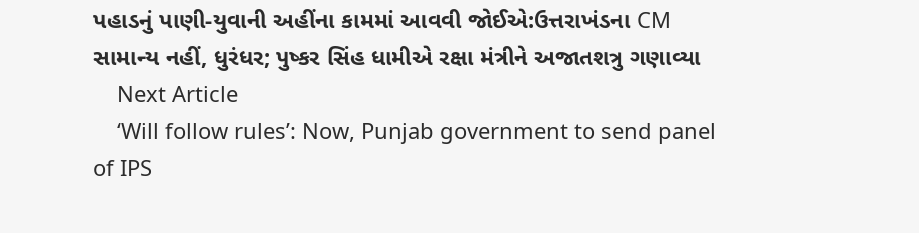પહાડનું પાણી-યુવાની અહીંના કામમાં આવવી જોઈએ:ઉત્તરાખંડના CM સામાન્ય નહીં, ધુરંધર; પુષ્કર સિંહ ધામીએ રક્ષા મંત્રીને અજાતશત્રુ ગણાવ્યા
    Next Article
    ‘Will follow rules’: Now, Punjab government to send panel of IPS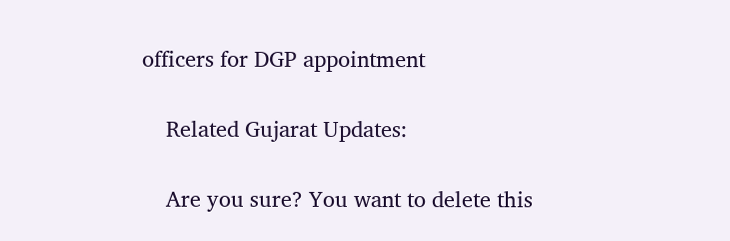officers for DGP appointment

    Related Gujarat Updates:

    Are you sure? You want to delete this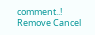comment..! Remove Cancel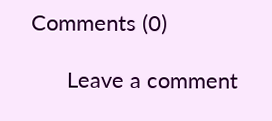Comments (0)

      Leave a comment